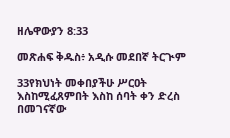ዘሌዋውያን 8:33

መጽሐፍ ቅዱስ፥ አዲሱ መደበኛ ትርጒም

33የክህነት መቀበያችሁ ሥርዐት እስከሚፈጸምበት እስከ ሰባት ቀን ድረስ በመገናኛው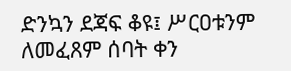ድንኳን ደጃፍ ቆዩ፤ ሥርዐቱንም ለመፈጸም ሰባት ቀን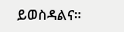ይወስዳልና።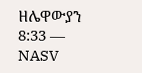ዘሌዋውያን 8:33 — NASV